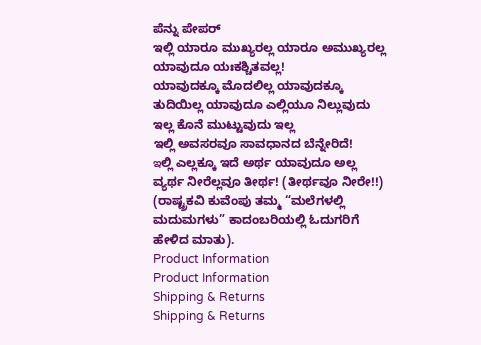ಪೆನ್ನು ಪೇಪರ್
ಇಲ್ಲಿ ಯಾರೂ ಮುಖ್ಯರಲ್ಲ ಯಾರೂ ಅಮುಖ್ಯರಲ್ಲ ಯಾವುದೂ ಯಃಕಶ್ಚಿತವಲ್ಲ!
ಯಾವುದಕ್ಕೂ ಮೊದಲಿಲ್ಲ ಯಾವುದಕ್ಕೂ ತುದಿಯಿಲ್ಲ ಯಾವುದೂ ಎಲ್ಲಿಯೂ ನಿಲ್ಲುವುದು ಇಲ್ಲ ಕೊನೆ ಮುಟ್ಟುವುದು ಇಲ್ಲ
ಇಲ್ಲಿ ಅವಸರವೂ ಸಾವಧಾನದ ಬೆನ್ನೇರಿದೆ!
ఇಲ್ಲಿ ಎಲ್ಲಕ್ಕೂ ಇದೆ ಅರ್ಥ ಯಾವುದೂ ಅಲ್ಲ ವ್ಯರ್ಥ ನೀರೆಲ್ಲವೂ ತೀರ್ಥ! (ತೀರ್ಥವೂ ನೀರೇ!!)
(ರಾಷ್ಟ್ರಕವಿ ಕುವೆಂಪು ತಮ್ಮ “ಮಲೆಗಳಲ್ಲಿ ಮದುಮಗಳು” ಕಾದಂಬರಿಯಲ್ಲಿ ಓದುಗರಿಗೆ ಹೇಳಿದ ಮಾತು).
Product Information
Product Information
Shipping & Returns
Shipping & Returns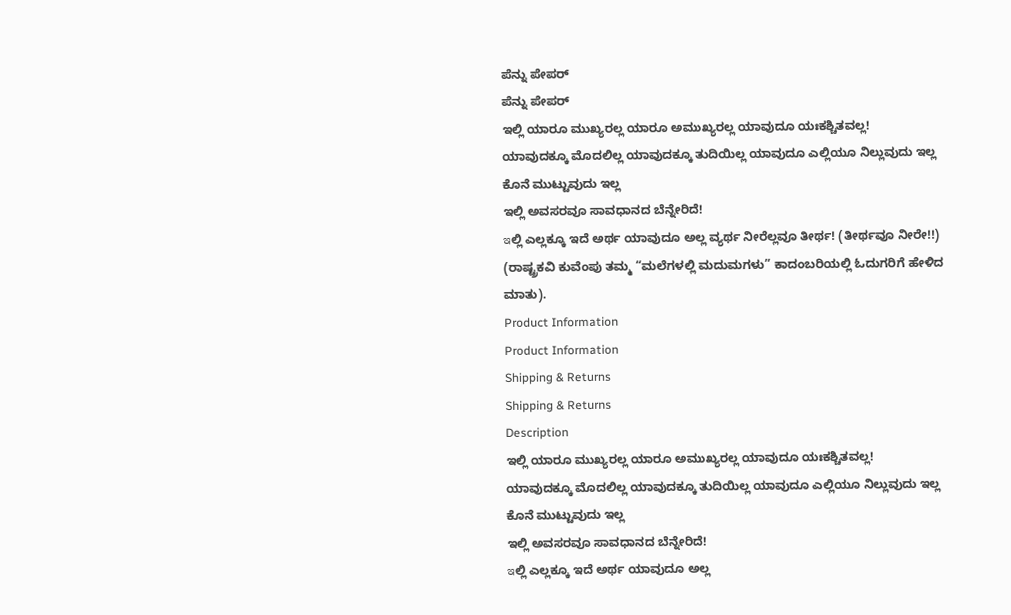ಪೆನ್ನು ಪೇಪರ್
ಪೆನ್ನು ಪೇಪರ್
ಇಲ್ಲಿ ಯಾರೂ ಮುಖ್ಯರಲ್ಲ ಯಾರೂ ಅಮುಖ್ಯರಲ್ಲ ಯಾವುದೂ ಯಃಕಶ್ಚಿತವಲ್ಲ!
ಯಾವುದಕ್ಕೂ ಮೊದಲಿಲ್ಲ ಯಾವುದಕ್ಕೂ ತುದಿಯಿಲ್ಲ ಯಾವುದೂ ಎಲ್ಲಿಯೂ ನಿಲ್ಲುವುದು ಇಲ್ಲ ಕೊನೆ ಮುಟ್ಟುವುದು ಇಲ್ಲ
ಇಲ್ಲಿ ಅವಸರವೂ ಸಾವಧಾನದ ಬೆನ್ನೇರಿದೆ!
ఇಲ್ಲಿ ಎಲ್ಲಕ್ಕೂ ಇದೆ ಅರ್ಥ ಯಾವುದೂ ಅಲ್ಲ ವ್ಯರ್ಥ ನೀರೆಲ್ಲವೂ ತೀರ್ಥ! (ತೀರ್ಥವೂ ನೀರೇ!!)
(ರಾಷ್ಟ್ರಕವಿ ಕುವೆಂಪು ತಮ್ಮ “ಮಲೆಗಳಲ್ಲಿ ಮದುಮಗಳು” ಕಾದಂಬರಿಯಲ್ಲಿ ಓದುಗರಿಗೆ ಹೇಳಿದ ಮಾತು).
Product Information
Product Information
Shipping & Returns
Shipping & Returns
Description
ಇಲ್ಲಿ ಯಾರೂ ಮುಖ್ಯರಲ್ಲ ಯಾರೂ ಅಮುಖ್ಯರಲ್ಲ ಯಾವುದೂ ಯಃಕಶ್ಚಿತವಲ್ಲ!
ಯಾವುದಕ್ಕೂ ಮೊದಲಿಲ್ಲ ಯಾವುದಕ್ಕೂ ತುದಿಯಿಲ್ಲ ಯಾವುದೂ ಎಲ್ಲಿಯೂ ನಿಲ್ಲುವುದು ಇಲ್ಲ ಕೊನೆ ಮುಟ್ಟುವುದು ಇಲ್ಲ
ಇಲ್ಲಿ ಅವಸರವೂ ಸಾವಧಾನದ ಬೆನ್ನೇರಿದೆ!
ఇಲ್ಲಿ ಎಲ್ಲಕ್ಕೂ ಇದೆ ಅರ್ಥ ಯಾವುದೂ ಅಲ್ಲ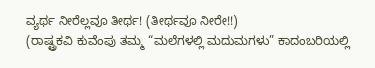ವ್ಯರ್ಥ ನೀರೆಲ್ಲವೂ ತೀರ್ಥ! (ತೀರ್ಥವೂ ನೀರೇ!!)
(ರಾಷ್ಟ್ರಕವಿ ಕುವೆಂಪು ತಮ್ಮ “ಮಲೆಗಳಲ್ಲಿ ಮದುಮಗಳು” ಕಾದಂಬರಿಯಲ್ಲಿ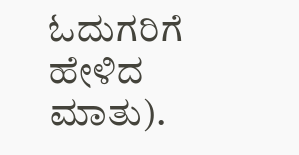ಓದುಗರಿಗೆ ಹೇಳಿದ ಮಾತು).